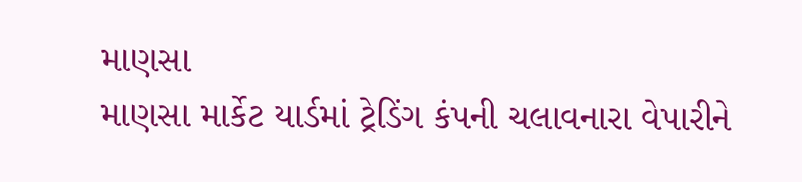માણસા
માણસા માર્કેટ યાર્ડમાં ટ્રેડિંગ કંપની ચલાવનારા વેપારીને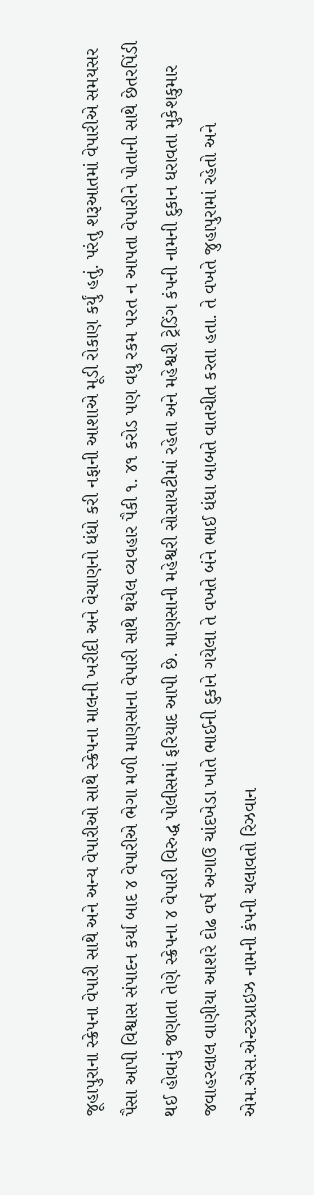જૂહાપુરાના સ્ક્રેપના વેપારી સાથે અને અન્ય વેપારીઓ સાથે સ્ક્રેપના માલની ખરીદી અને વેચાણનો ધંધો કરી નફાની આશાએ મૂડી રોકાણ કર્યું હતું. પરંતુ શરૂઆતમાં વેપારીએ સમયસર પૈસા આપી વિશ્વાસ સંપાદન કર્યા બાદ ૪ વેપારીએ ભેગા મળી માણસાના વેપારી સાથે થયેલ વ્યવહાર પૈકી ૧. ૪૧ કરોડ પણ વધુ રકમ પરત ન આપતા વેપારીને પોતાની સાથે છેતરપિંડી થઈ હોવાનું જણાતા તેણે સ્ક્રેપના ૪ વેપારી વિરુદ્ધ પોલીસમાં ફરિયાદ આપી છે. માણસાની મહેશ્વરી સોસાયટીમાં રહેતા અને મહેશ્વરી ટ્રેડિંગ કંપની નામની દુકાન ધરાવતા મુકેશકુમાર જવાહરલાલ વાણીયા આશરે દોઢ વર્ષ અગાઉ ચાંદખેડા ખાતે ભાઈની દુકાને ગયેલા તે વખતે બંને ભાઈ ધંધા બાબતે વાતચીત કરતા હતા. તે વખતે જુહાપુરામાં રહેતો અને એમ.એસ.એન્ટરપ્રાઇઝ નામની કંપની ચલાવતો રિઝવાન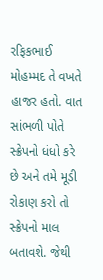રફિકભાઈ મોહમ્મદ તે વખતે હાજર હતો. વાત સાંભળી પોતે સ્ક્રેપનો ધંધો કરે છે અને તમે મૂડી રોકાણ કરો તો સ્ક્રેપનો માલ બતાવશે. જેથી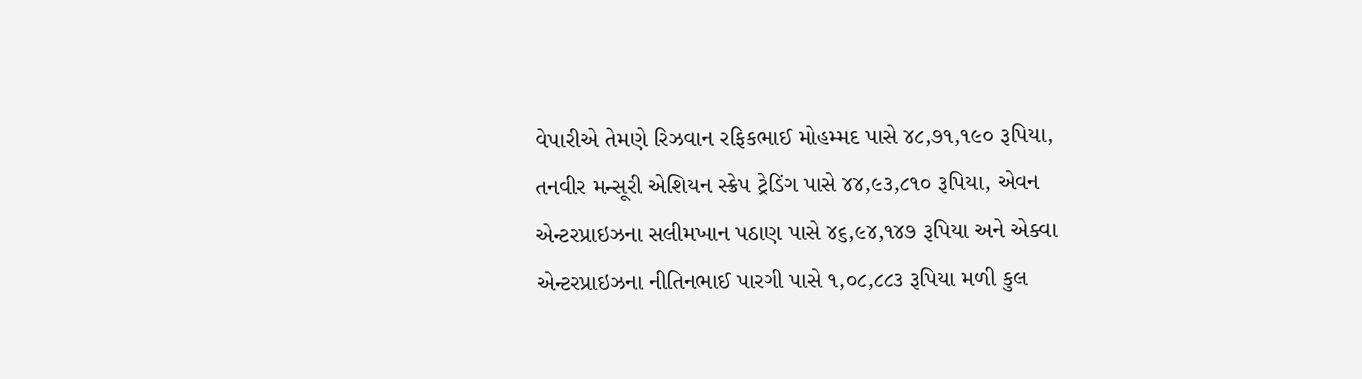વેપારીએ તેમણે રિઝવાન રફિકભાઈ મોહમ્મદ પાસે ૪૮,૭૧,૧૯૦ રૂપિયા, તનવીર મન્સૂરી એશિયન સ્ક્રેપ ટ્રેડિંગ પાસે ૪૪,૯૩,૮૧૦ રૂપિયા, એવન એન્ટરપ્રાઇઝના સલીમખાન પઠાણ પાસે ૪૬,૯૪,૧૪૭ રૂપિયા અને એક્વા એન્ટરપ્રાઇઝના નીતિનભાઈ પારગી પાસે ૧,૦૮,૮૮૩ રૂપિયા મળી કુલ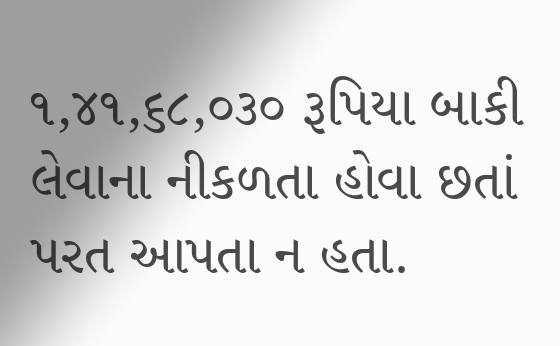૧,૪૧,૬૮,૦૩૦ રૂપિયા બાકી લેવાના નીકળતા હોવા છતાં પરત આપતા ન હતા.